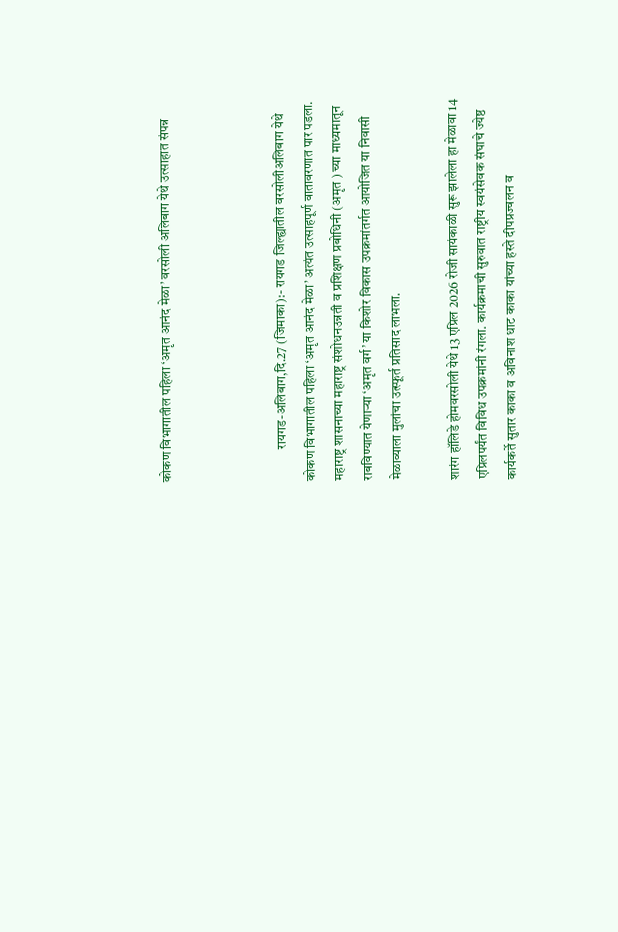कोकण विभागातील पहिला ‘अमृत आनंद मेळा’ वरसोली अलिबाग येथे उत्साहात संपन्न



            रायगड-अलिबाग,दि.27 (जिमाका):- रायगड जिल्ह्यातील वरसोलीअलिबाग येथे कोकण विभागातील पहिला ‘अमृत आनंद मेळा’ अत्यंत उत्साहपूर्ण वातावरणात पार पडला. महाराष्ट्र शासनाच्या महाराष्ट्र संशोधनउन्नती व प्रशिक्षण प्रबोधिनी (अमृत ) च्या माध्यमातून राबविण्यात येणाऱ्या ‘अमृत वर्ग’ या किशोर विकास उपक्रमांतर्गत आयोजित या निवासी मेळाव्याला मुलांचा उत्स्फूर्त प्रतिसाद लाभला.

शारंग हॉलिडे होमवरसोली येथे 13 एप्रिल 2026 रोजी सायंकाळी सुरू झालेला हा मेळावा 14 एप्रिलपर्यंत विविध उपक्रमांनी रंगला. कार्यक्रमाची सुरुवात राष्ट्रीय स्वयंसेवक संघाचे ज्येष्ठ कार्यकर्ते सुतार काका व अविनाश धाट काका यांच्या हस्ते दीपप्रज्वलन व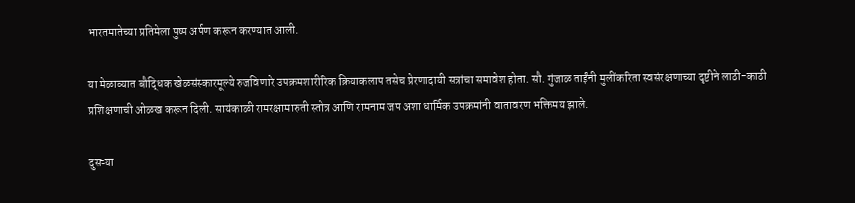भारतमातेच्या प्रतिमेला पुष्प अर्पण करून करण्यात आली.

या मेळाव्यात बौद्धिक खेळसंस्कारमूल्ये रुजविणारे उपक्रमशारीरिक क्रियाकलाप तसेच प्रेरणादायी सत्रांचा समावेश होता. सौ. गुंजाळ ताईंनी मुलींकरिता स्वसंरक्षणाच्या दृष्टीने लाठी-काठी प्रशिक्षणाची ओळख करून दिली. सायंकाळी रामरक्षामारुती स्तोत्र आणि रामनाम जप अशा धार्मिक उपक्रमांनी वातावरण भक्तिमय झाले.

दुसऱ्या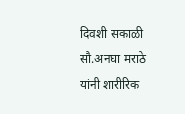दिवशी सकाळी सौ.अनघा मराठे यांनी शारीरिक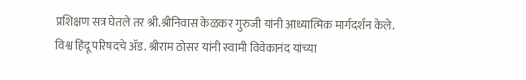प्रशिक्षण सत्र घेतले तर श्री.श्रीनिवास केळकर गुरुजी यांनी आध्यात्मिक मार्गदर्शन केले. विश्व हिंदू परिषदचे अ‍ॅड. श्रीराम ठोसर यांनी स्वामी विवेकानंद यांच्या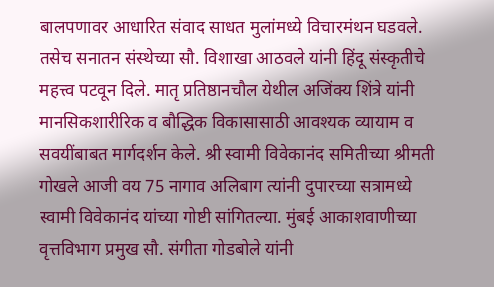बालपणावर आधारित संवाद साधत मुलांमध्ये विचारमंथन घडवले. तसेच सनातन संस्थेच्या सौ. विशाखा आठवले यांनी हिंदू संस्कृतीचे महत्त्व पटवून दिले. मातृ प्रतिष्ठानचौल येथील अजिंक्य शिंत्रे यांनी मानसिकशारीरिक व बौद्धिक विकासासाठी आवश्यक व्यायाम व सवयींबाबत मार्गदर्शन केले. श्री स्वामी विवेकानंद समितीच्या श्रीमती गोखले आजी वय 75 नागाव अलिबाग त्यांनी दुपारच्या सत्रामध्ये स्वामी विवेकानंद यांच्या गोष्टी सांगितल्या. मुंबई आकाशवाणीच्या वृत्तविभाग प्रमुख सौ. संगीता गोडबोले यांनी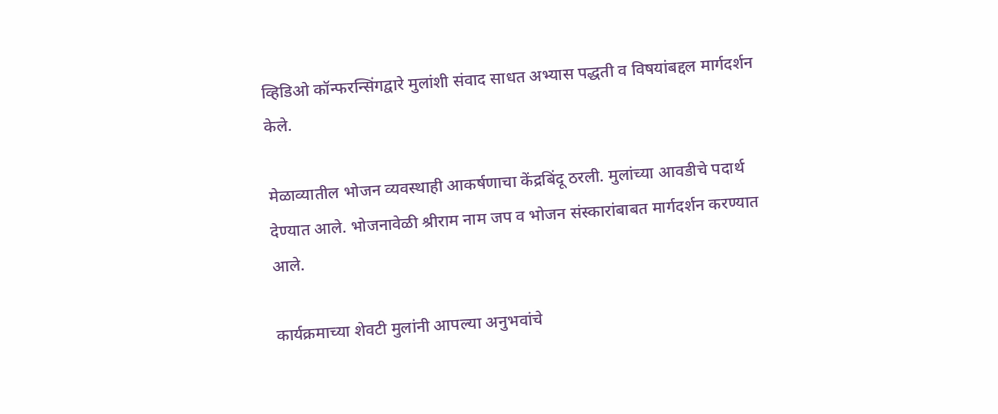व्हिडिओ कॉन्फरन्सिंगद्वारे मुलांशी संवाद साधत अभ्यास पद्धती व विषयांबद्दल मार्गदर्शन केले.

मेळाव्यातील भोजन व्यवस्थाही आकर्षणाचा केंद्रबिंदू ठरली. मुलांच्या आवडीचे पदार्थ देण्यात आले. भोजनावेळी श्रीराम नाम जप व भोजन संस्कारांबाबत मार्गदर्शन करण्यात आले.

कार्यक्रमाच्या शेवटी मुलांनी आपल्या अनुभवांचे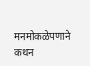मनमोकळेपणाने कथन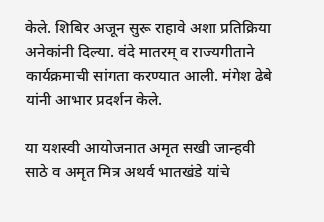केले. शिबिर अजून सुरू राहावे अशा प्रतिक्रिया अनेकांनी दिल्या. वंदे मातरम् व राज्यगीताने कार्यक्रमाची सांगता करण्यात आली. मंगेश ढेबे यांनी आभार प्रदर्शन केले.

या यशस्वी आयोजनात अमृत सखी जान्हवी साठे व अमृत मित्र अथर्व भातखंडे यांचे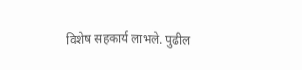विशेष सहकार्य लाभले. पुढील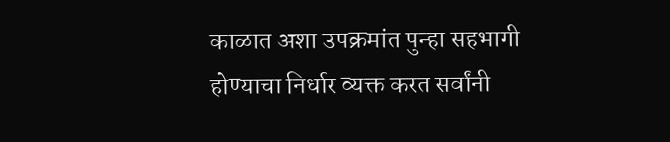काळात अशा उपक्रमांत पुन्हा सहभागी होण्याचा निर्धार व्यक्त करत सर्वांनी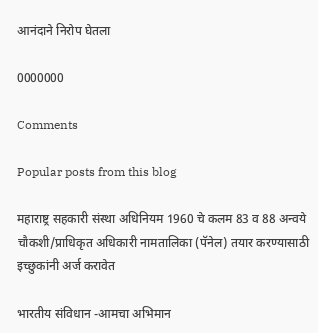आनंदाने निरोप घेतला

0000000

Comments

Popular posts from this blog

महाराष्ट्र सहकारी संस्था अधिनियम 1960 चे कलम 83 व 88 अन्वये चौकशी/प्राधिकृत अधिकारी नामतालिका (पॅनेल) तयार करण्यासाठी इच्छुकांनी अर्ज करावेत

भारतीय संविधान -आमचा अभिमान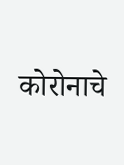कोरोनाचे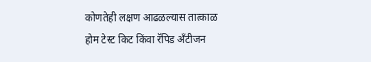कोणतेही लक्षण आढळल्यास तात्काळ होम टेस्ट किट किंवा रॅपिड अँटीजन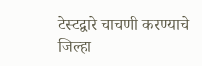टेस्टद्वारे चाचणी करण्याचे जिल्हा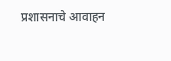प्रशासनाचे आवाहन